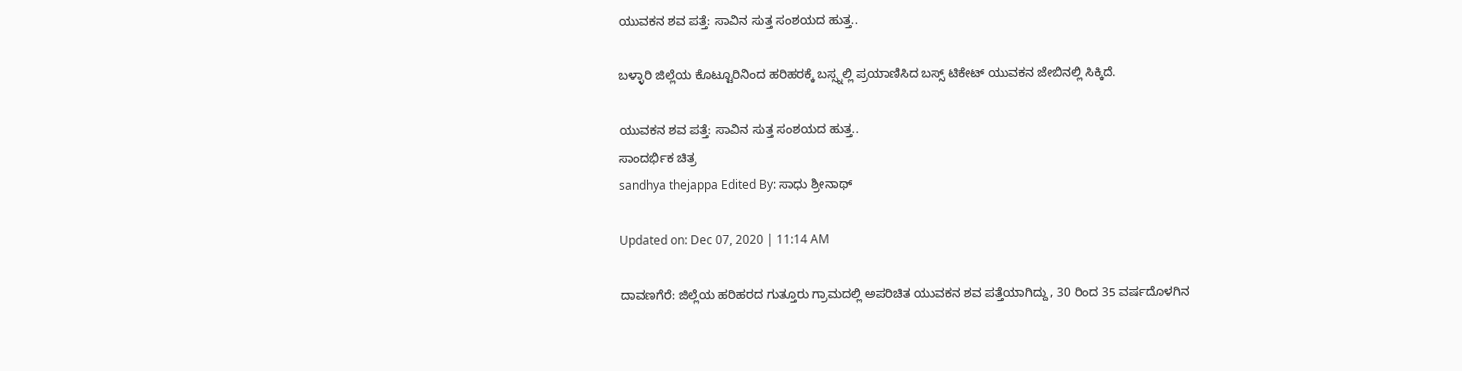ಯುವಕನ ಶವ ಪತ್ತೆ: ಸಾವಿನ ಸುತ್ತ ಸಂಶಯದ ಹುತ್ತ..

ಬಳ್ಳಾರಿ ಜಿಲ್ಲೆಯ ಕೊಟ್ಟೂರಿನಿಂದ ಹರಿಹರಕ್ಕೆ ಬಸ್ಸ್ನಲ್ಲಿ ಪ್ರಯಾಣಿಸಿದ ಬಸ್ಸ್ ಟಿಕೇಟ್ ಯುವಕನ ಜೇಬಿನಲ್ಲಿ ಸಿಕ್ಕಿದೆ.

ಯುವಕನ ಶವ ಪತ್ತೆ: ಸಾವಿನ ಸುತ್ತ ಸಂಶಯದ ಹುತ್ತ..
ಸಾಂದರ್ಭಿಕ ಚಿತ್ರ
sandhya thejappa Edited By: ಸಾಧು ಶ್ರೀನಾಥ್

Updated on: Dec 07, 2020 | 11:14 AM

ದಾವಣಗೆರೆ: ಜಿಲ್ಲೆಯ ಹರಿಹರದ ಗುತ್ತೂರು ಗ್ರಾಮದಲ್ಲಿ ಅಪರಿಚಿತ ಯುವಕನ ಶವ ಪತ್ತೆಯಾಗಿದ್ದು, 30 ರಿಂದ 35 ವರ್ಷದೊಳಗಿನ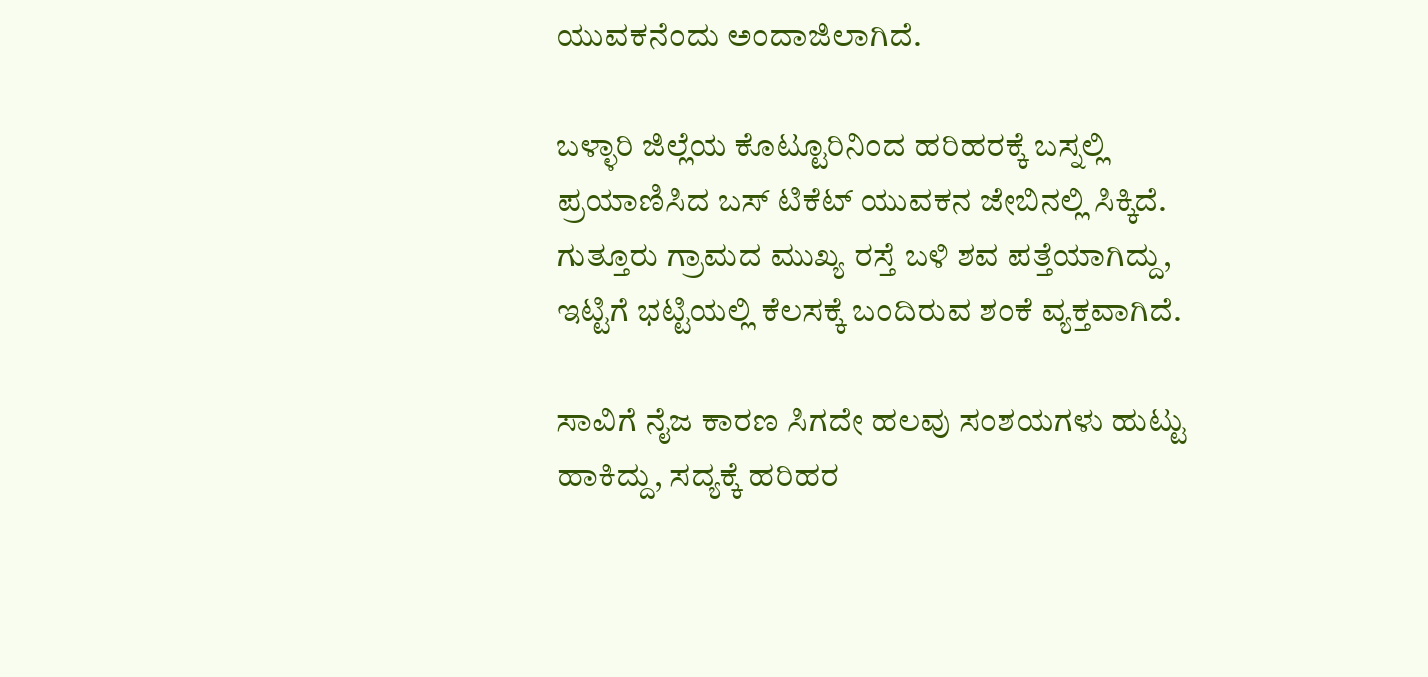ಯುವಕನೆಂದು ಅಂದಾಜಿಲಾಗಿದೆ.

ಬಳ್ಳಾರಿ ಜಿಲ್ಲೆಯ ಕೊಟ್ಟೂರಿನಿಂದ ಹರಿಹರಕ್ಕೆ ಬಸ್ನಲ್ಲಿ ಪ್ರಯಾಣಿಸಿದ ಬಸ್ ಟಿಕೆಟ್ ಯುವಕನ ಜೇಬಿನಲ್ಲಿ ಸಿಕ್ಕಿದೆ. ಗುತ್ತೂರು ಗ್ರಾಮದ ಮುಖ್ಯ ರಸ್ತೆ ಬಳಿ ಶವ ಪತ್ತೆಯಾಗಿದ್ದು, ಇಟ್ಟಿಗೆ ಭಟ್ಟಿಯಲ್ಲಿ ಕೆಲಸಕ್ಕೆ ಬಂದಿರುವ ಶಂಕೆ ವ್ಯಕ್ತವಾಗಿದೆ.

ಸಾವಿಗೆ ನೈಜ ಕಾರಣ ಸಿಗದೇ ಹಲವು ಸಂಶಯಗಳು ಹುಟ್ಟು ಹಾಕಿದ್ದು, ಸದ್ಯಕ್ಕೆ ಹರಿಹರ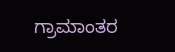ಗ್ರಾಮಾಂತರ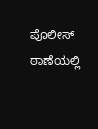ಪೊಲೀಸ್ ಠಾಣೆಯಲ್ಲಿ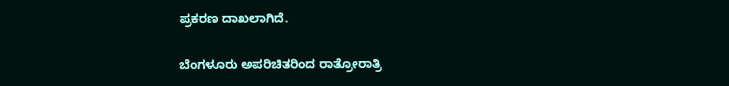ಪ್ರಕರಣ ದಾಖಲಾಗಿದೆ.

ಬೆಂಗಳೂರು ಅಪರಿಚಿತರಿಂದ ರಾತ್ರೋರಾತ್ರಿ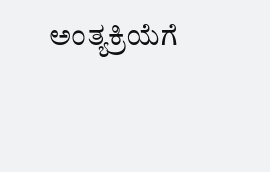ಅಂತ್ಯಕ್ರಿಯೆಗೆ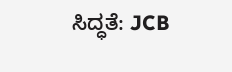ಸಿದ್ಧತೆ: JCB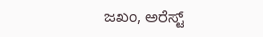ಜಖಂ, ಅರೆಸ್ಟ್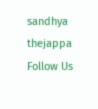sandhya thejappa
Follow Us